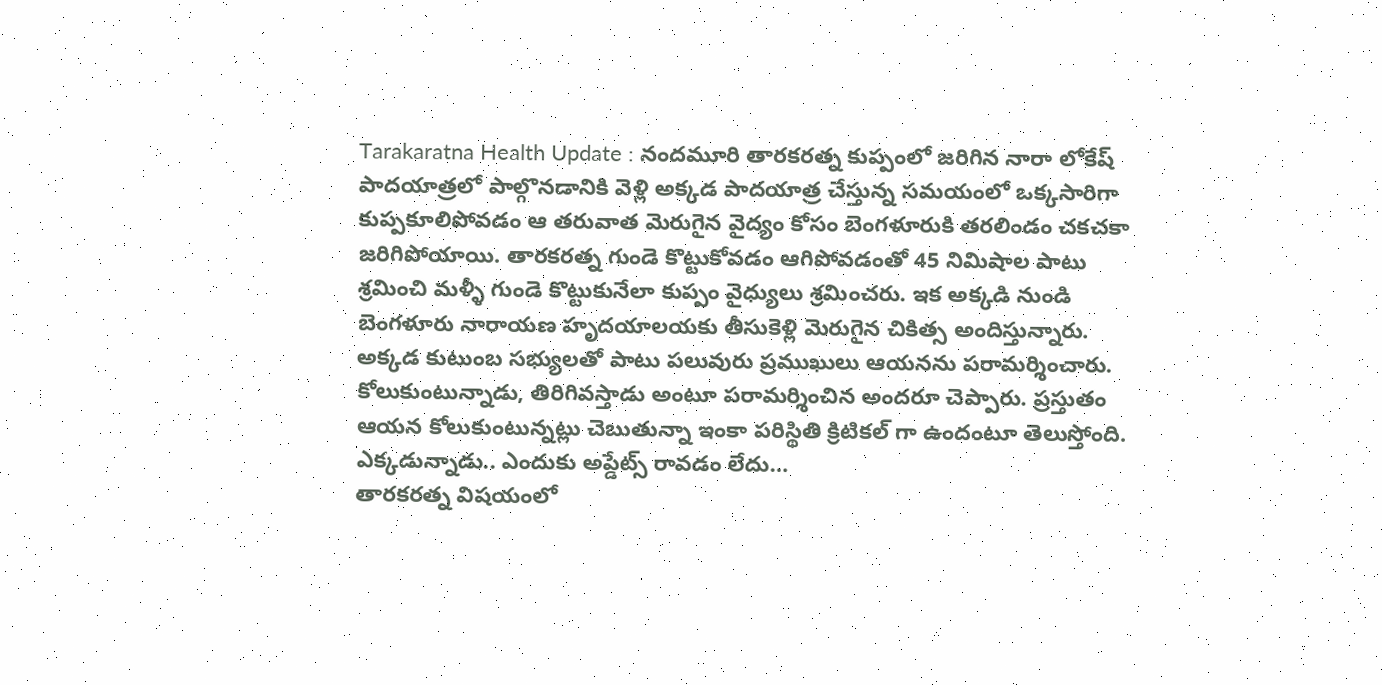Tarakaratna Health Update : నందమూరి తారకరత్న కుప్పంలో జరిగిన నారా లోకేష్ పాదయాత్రలో పాల్గొనడానికి వెళ్లి అక్కడ పాదయాత్ర చేస్తున్న సమయంలో ఒక్కసారిగా కుప్పకూలిపోవడం ఆ తరువాత మెరుగైన వైద్యం కోసం బెంగళూరుకి తరలిండం చకచకా జరిగిపోయాయి. తారకరత్న గుండె కొట్టుకోవడం ఆగిపోవడంతో 45 నిమిషాల పాటు శ్రమించి మళ్ళీ గుండె కొట్టుకునేలా కుప్పం వైధ్యులు శ్రమించరు. ఇక అక్కడి నుండి బెంగళూరు నారాయణ హృదయాలయకు తీసుకెళ్లి మెరుగైన చికిత్స అందిస్తున్నారు. అక్కడ కుటుంబ సభ్యులతో పాటు పలువురు ప్రముఖులు ఆయనను పరామర్శించారు. కోలుకుంటున్నాడు, తిరిగివస్తాడు అంటూ పరామర్శించిన అందరూ చెప్పారు. ప్రస్తుతం ఆయన కోలుకుంటున్నట్లు చెబుతున్నా ఇంకా పరిస్థితి క్రిటికల్ గా ఉందంటూ తెలుస్తోంది.
ఎక్కడున్నాడు.. ఎందుకు అప్డేట్స్ రావడం లేదు…
తారకరత్న విషయంలో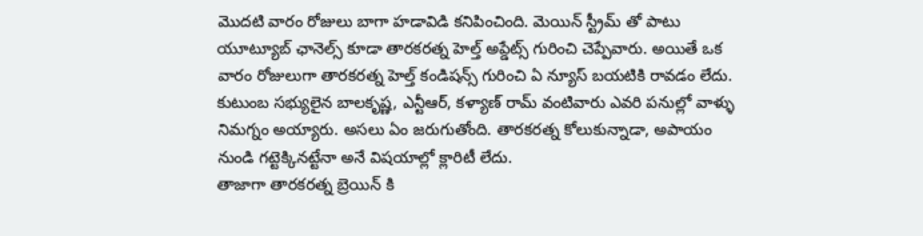మొదటి వారం రోజులు బాగా హడావిడి కనిపించింది. మెయిన్ స్ట్రీమ్ తో పాటు యూట్యూబ్ ఛానెల్స్ కూడా తారకరత్న హెల్త్ అప్డేట్స్ గురించి చెప్పేవారు. అయితే ఒక వారం రోజులుగా తారకరత్న హెల్త్ కండిషన్స్ గురించి ఏ న్యూస్ బయటికి రావడం లేదు. కుటుంబ సభ్యులైన బాలకృష్ణ, ఎన్టీఆర్, కళ్యాణ్ రామ్ వంటివారు ఎవరి పనుల్లో వాళ్ళు నిమగ్నం అయ్యారు. అసలు ఏం జరుగుతోంది. తారకరత్న కోలుకున్నాడా, అపాయం నుండి గట్టెక్కినట్టేనా అనే విషయాల్లో క్లారిటీ లేదు.
తాజాగా తారకరత్న బ్రెయిన్ కి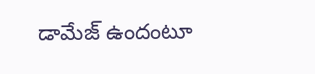డామేజ్ ఉందంటూ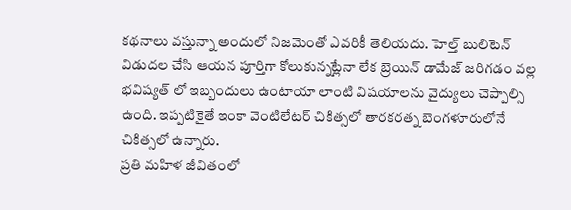కథనాలు వస్తున్నా అందులో నిజమెంతో ఎవరికీ తెలియదు. హెల్త్ బులిటెన్ విడుదల చేసి ఆయన పూర్తిగా కోలుకున్నట్లేనా లేక బ్రెయిన్ డామేజ్ జరిగడం వల్ల భవిష్యత్ లో ఇబ్బందులు ఉంటాయా లాంటి విషయాలను వైద్యులు చెప్పాల్సి ఉంది. ఇప్పటికైతే ఇంకా వెంటిలేటర్ చికిత్సలో తారకరత్న బెంగళూరులోనే చికిత్సలో ఉన్నారు.
ప్రతి మహిళ జీవితంలో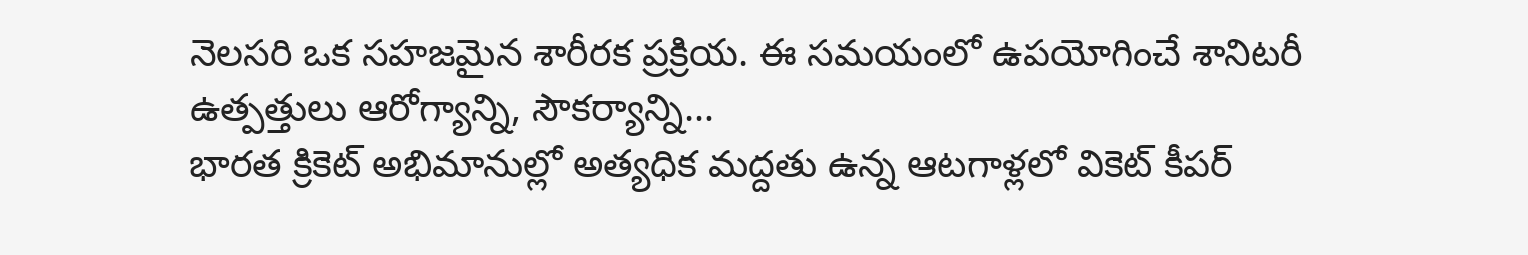నెలసరి ఒక సహజమైన శారీరక ప్రక్రియ. ఈ సమయంలో ఉపయోగించే శానిటరీ ఉత్పత్తులు ఆరోగ్యాన్ని, సౌకర్యాన్ని…
భారత క్రికెట్ అభిమానుల్లో అత్యధిక మద్దతు ఉన్న ఆటగాళ్లలో వికెట్ కీపర్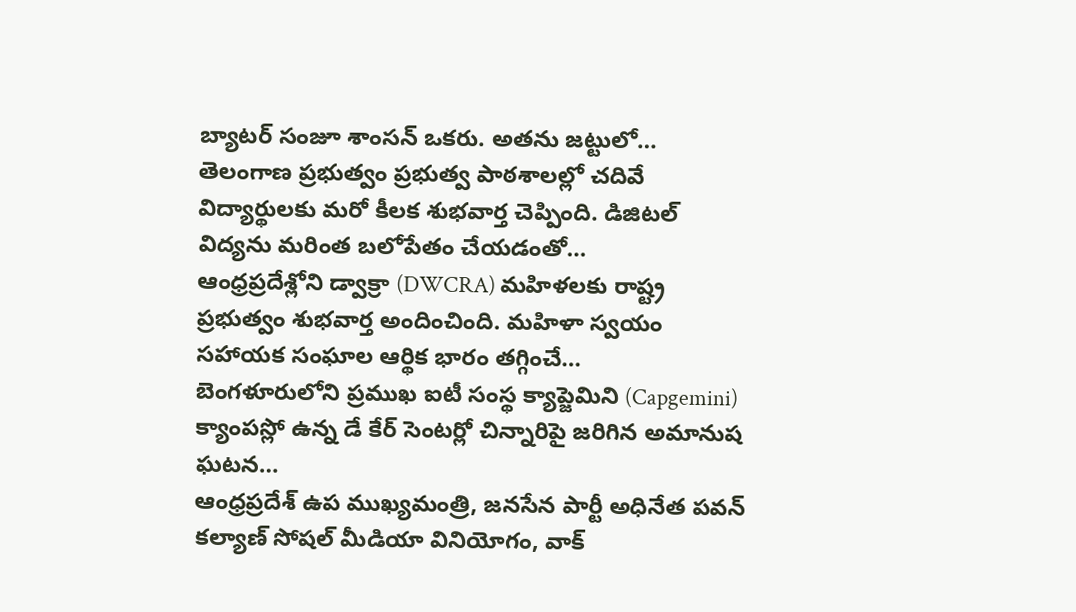బ్యాటర్ సంజూ శాంసన్ ఒకరు. అతను జట్టులో…
తెలంగాణ ప్రభుత్వం ప్రభుత్వ పాఠశాలల్లో చదివే విద్యార్థులకు మరో కీలక శుభవార్త చెప్పింది. డిజిటల్ విద్యను మరింత బలోపేతం చేయడంతో…
ఆంధ్రప్రదేశ్లోని డ్వాక్రా (DWCRA) మహిళలకు రాష్ట్ర ప్రభుత్వం శుభవార్త అందించింది. మహిళా స్వయం సహాయక సంఘాల ఆర్థిక భారం తగ్గించే…
బెంగళూరులోని ప్రముఖ ఐటీ సంస్థ క్యాప్జెమిని (Capgemini) క్యాంపస్లో ఉన్న డే కేర్ సెంటర్లో చిన్నారిపై జరిగిన అమానుష ఘటన…
ఆంధ్రప్రదేశ్ ఉప ముఖ్యమంత్రి, జనసేన పార్టీ అధినేత పవన్ కల్యాణ్ సోషల్ మీడియా వినియోగం, వాక్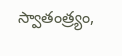స్వాతంత్ర్యం,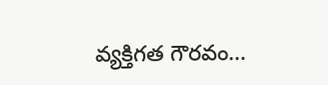వ్యక్తిగత గౌరవం…